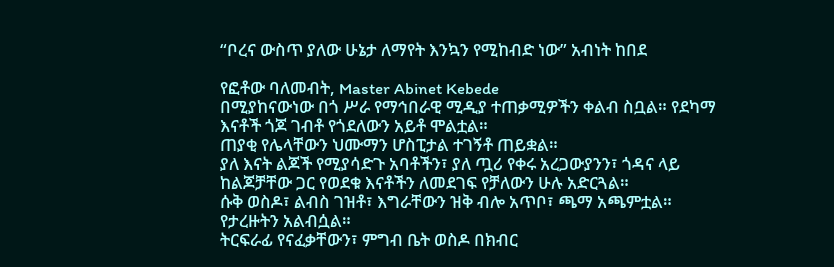“ቦረና ውስጥ ያለው ሁኔታ ለማየት እንኳን የሚከብድ ነው” አብነት ከበደ

የፎቶው ባለመብት, Master Abinet Kebede
በሚያከናውነው በጎ ሥራ የማኅበራዊ ሚዲያ ተጠቃሚዎችን ቀልብ ስቧል። የደካማ እናቶች ጎጆ ገብቶ የጎደለውን አይቶ ሞልቷል።
ጠያቂ የሌላቸውን ህሙማን ሆስፒታል ተገኝቶ ጠይቋል።
ያለ እናት ልጆች የሚያሳድጉ አባቶችን፣ ያለ ጧሪ የቀሩ አረጋውያንን፣ ጎዳና ላይ ከልጆቻቸው ጋር የወደቁ እናቶችን ለመደገፍ የቻለውን ሁሉ አድርጓል።
ሱቅ ወስዶ፣ ልብስ ገዝቶ፣ እግራቸውን ዝቅ ብሎ አጥቦ፣ ጫማ አጫምቷል። የታረዙትን አልብሷል።
ትርፍራፊ የናፈቃቸውን፣ ምግብ ቤት ወስዶ በክብር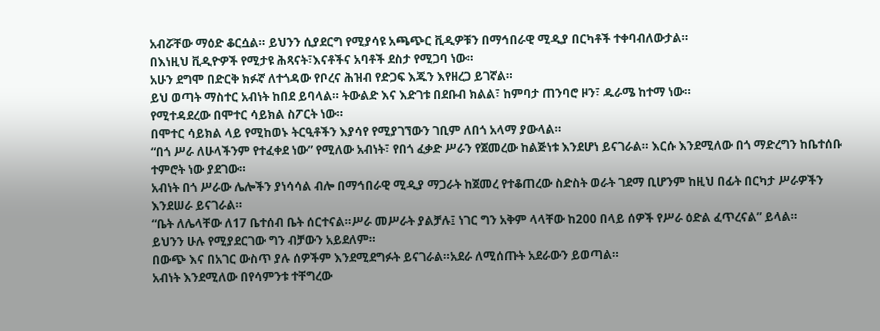አብሯቸው ማዕድ ቆርሷል። ይህንን ሲያደርግ የሚያሳዩ አጫጭር ቪዲዎቹን በማኅበራዊ ሚዲያ በርካቶች ተቀባብለውታል።
በእነዚህ ቪዲዮዎች የሚታዩ ሕጻናት፣እናቶችና አባቶች ደስታ የሚጋባ ነው።
አሁን ደግሞ በድርቅ ክፉኛ ለተጎዳው የቦረና ሕዝብ የድጋፍ እጁን እየዘረጋ ይገኛል።
ይህ ወጣት ማስተር አብነት ከበደ ይባላል። ትውልድ እና እድገቱ በደቡብ ክልል፣ ከምባታ ጠንባሮ ዞን፣ ዱራሜ ከተማ ነው።
የሚተዳደረው በሞተር ሳይክል ስፖርት ነው።
በሞተር ሳይክል ላይ የሚከወኑ ትርዒቶችን እያሳየ የሚያገኘውን ገቢም ለበጎ አላማ ያውላል።
“በጎ ሥራ ለሁላችንም የተፈቀደ ነው” የሚለው አብነት፣ የበጎ ፈቃድ ሥራን የጀመረው ከልጅነቱ እንደሆነ ይናገራል። እርሱ እንደሚለው በጎ ማድረግን ከቤተሰቡ ተምሮት ነው ያደገው።
አብነት በጎ ሥራው ሌሎችን ያነሳሳል ብሎ በማኅበራዊ ሚዲያ ማጋራት ከጀመረ የተቆጠረው ስድስት ወራት ገደማ ቢሆንም ከዚህ በፊት በርካታ ሥራዎችን እንደሠራ ይናገራል።
“ቤት ለሌላቸው ለ17 ቤተሰብ ቤት ሰርተናል።ሥራ መሥራት ያልቻሉ፤ ነገር ግን አቅም ላላቸው ከ200 በላይ ሰዎች የሥራ ዕድል ፈጥረናል” ይላል።
ይህንን ሁሉ የሚያደርገው ግን ብቻውን አይደለም።
በውጭ እና በአገር ውስጥ ያሉ ሰዎችም እንደሚደግፉት ይናገራል።አደራ ለሚሰጡት አደራውን ይወጣል።
አብነት እንደሚለው በየሳምንቱ ተቸግረው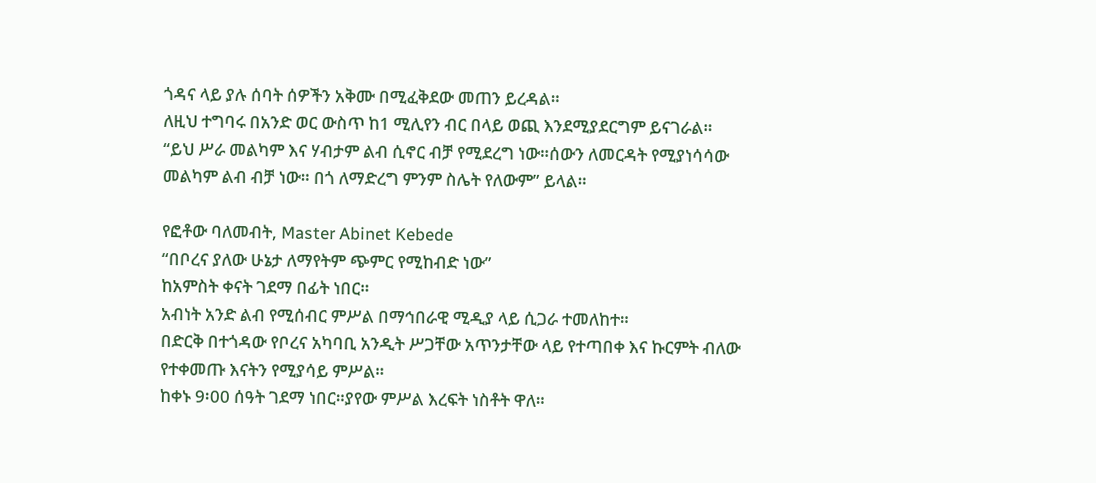ጎዳና ላይ ያሉ ሰባት ሰዎችን አቅሙ በሚፈቅደው መጠን ይረዳል።
ለዚህ ተግባሩ በአንድ ወር ውስጥ ከ1 ሚሊየን ብር በላይ ወጪ እንደሚያደርግም ይናገራል።
“ይህ ሥራ መልካም እና ሃብታም ልብ ሲኖር ብቻ የሚደረግ ነው።ሰውን ለመርዳት የሚያነሳሳው መልካም ልብ ብቻ ነው። በጎ ለማድረግ ምንም ስሌት የለውም” ይላል።

የፎቶው ባለመብት, Master Abinet Kebede
“በቦረና ያለው ሁኔታ ለማየትም ጭምር የሚከብድ ነው”
ከአምስት ቀናት ገደማ በፊት ነበር።
አብነት አንድ ልብ የሚሰብር ምሥል በማኅበራዊ ሚዲያ ላይ ሲጋራ ተመለከተ።
በድርቅ በተጎዳው የቦረና አካባቢ አንዲት ሥጋቸው አጥንታቸው ላይ የተጣበቀ እና ኩርምት ብለው የተቀመጡ እናትን የሚያሳይ ምሥል።
ከቀኑ 9፡00 ሰዓት ገደማ ነበር።ያየው ምሥል እረፍት ነስቶት ዋለ።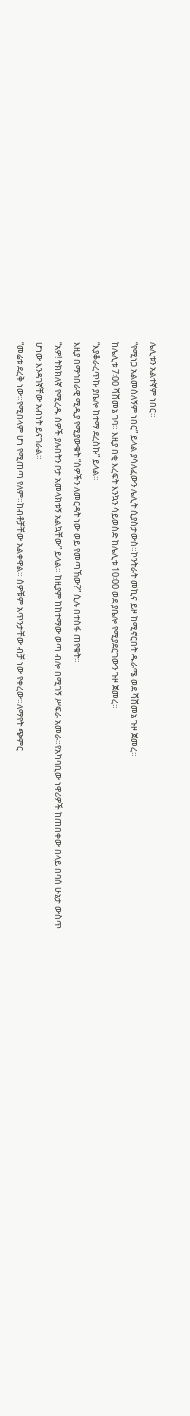ሌሊቱን አልተኛም ነበር።
“የሚነጋ አልመሰለኝም ነበር” ይላል ያሳለፈውን ሌሊት ሲያስታውስ።ኮንትራት መኪና ይዞ ከሚኖርበት ዱራሜ ወደ ሻሸመኔ ጉዞ ጀመረ።
ከሌሊቱ 7፡00 ሻሸመኔ ገባ። እዚያ በቂ እረፍት እንኳን ሳይወስድ ከሌሊቱ 10፡00 ወደ ያቤሎ የሚያደርገውን ጉዞ ጀመረ።
“እያቆራረጥኩ ያቤሎ ከተማ ደረስኩ” ይላል።
እዚያ በማኅበራዊ ሚዲያ የሚያውቁት “ሰዎችን ለመርዳት ነው ወይ የመጣኸው?” ሲሉ በተስፋ ጠየቁት።
“አዎ! ትክክለኛ የሚረዱ ሰዎች ያሉበትን ቦታ አመላክቱኝ አልኳቸው” ይላል። ከዚያም ከከተማው ወጣ ብሎ በሚገኝ ሥፍራ አመራ።የአካባቢው ነዋሪዎች ከጠበቀው በላይ በባሰ ሁኔታ ውስጥ ሆነው እንዳገኛቸው አብነት ይናገራል።
“መሬቱ ደረቅ ነው።የሚበላም ሆነ የሚጠጣ የለም።ከብቶቻቸው አልቀዋል። ሰዎቹም አጥንታቸው ብቻ ነው የቀረው።ለማየት ጭምር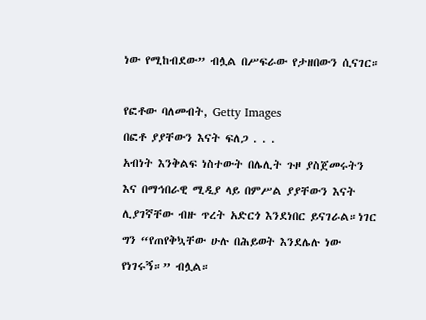ነው የሚከብደው” ብሏል በሥፍራው የታዘበውን ሲናገር።

የፎቶው ባለመብት, Getty Images
በፎቶ ያያቸውን እናት ፍለጋ . . .
አብነት እንቅልፍ ነስተውት በሌሊት ጉዞ ያስጀመሩትን እና በማኅበራዊ ሚዲያ ላይ በምሥል ያያቸውን እናት ሊያገኛቸው ብዙ ጥረት አድርጎ እንደነበር ይናገራል።ነገር ግን “የጠየቅኳቸው ሁሉ በሕይወት እንደሌሉ ነው የነገሩኝ።” ብሏል።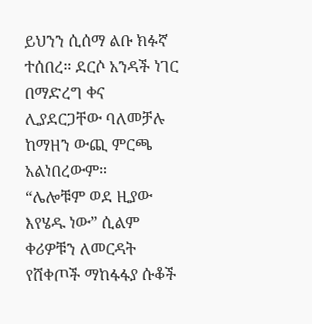ይህንን ሲሰማ ልቡ ክፉኛ ተሰበረ። ደርሶ አንዳች ነገር በማድረግ ቀና ሊያደርጋቸው ባለመቻሉ ከማዘን ውጪ ምርጫ አልነበረውም።
“ሌሎቹም ወደ ዚያው እየሄዱ ነው” ሲልም ቀሪዎቹን ለመርዳት የሸቀጦች ማከፋፋያ ሱቆች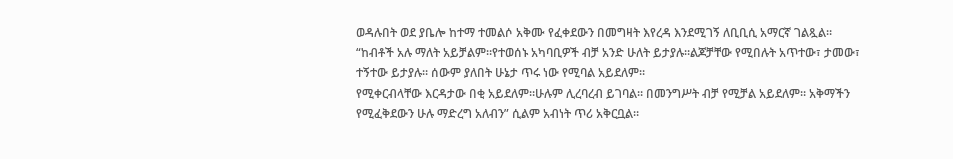ወዳሉበት ወደ ያቤሎ ከተማ ተመልሶ አቅሙ የፈቀደውን በመግዛት እየረዳ እንደሚገኝ ለቢቢሲ አማርኛ ገልጿል።
“ከብቶች አሉ ማለት አይቻልም።የተወሰኑ አካባቢዎች ብቻ አንድ ሁለት ይታያሉ።ልጆቻቸው የሚበሉት አጥተው፣ ታመው፣ ተኝተው ይታያሉ። ሰውም ያለበት ሁኔታ ጥሩ ነው የሚባል አይደለም።
የሚቀርብላቸው እርዳታው በቂ አይደለም።ሁሉም ሊረባረብ ይገባል። በመንግሥት ብቻ የሚቻል አይደለም። አቅማችን የሚፈቅደውን ሁሉ ማድረግ አለብን” ሲልም አብነት ጥሪ አቅርቧል።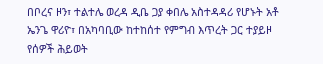በቦረና ዞን፣ ተልተሌ ወረዳ ዲቤ ጋያ ቀበሌ አስተዳዳሪ የሆኑት አቶ ኤንጌ ዋሪዮ፣ በአካባቢው ከተከሰተ የምግብ እጥረት ጋር ተያይዞ የሰዎች ሕይወት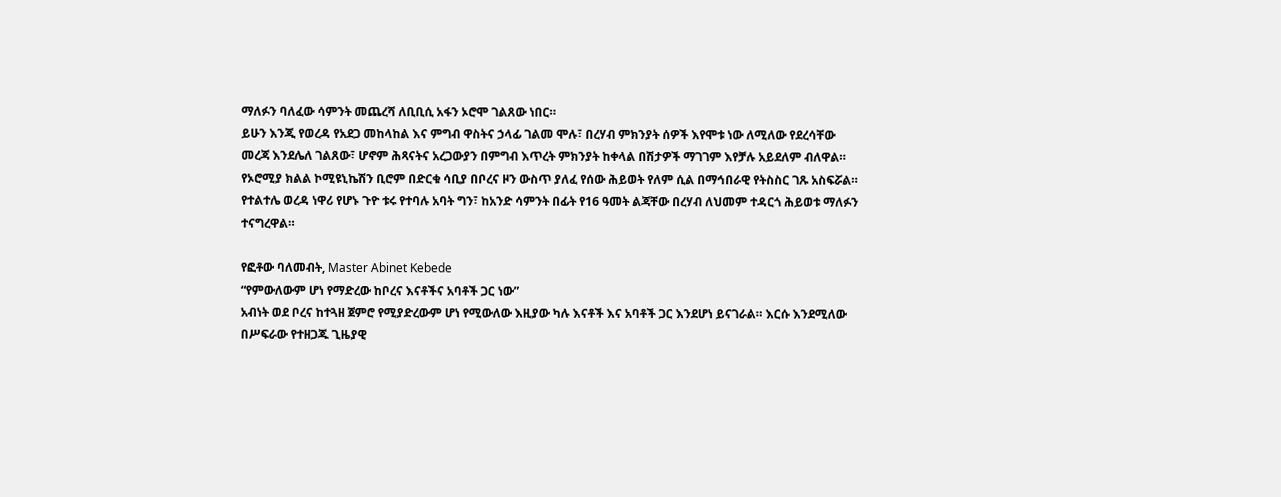ማለፉን ባለፈው ሳምንት መጨረሻ ለቢቢሲ አፋን ኦሮሞ ገልጸው ነበር።
ይሁን እንጂ የወረዳ የአደጋ መከላከል እና ምግብ ዋስትና ኃላፊ ገልመ ሞሉ፣ በረሃብ ምክንያት ሰዎች እየሞቱ ነው ለሚለው የደረሳቸው መረጃ እንደሌለ ገልጸው፣ ሆኖም ሕጻናትና አረጋውያን በምግብ እጥረት ምክንያት ከቀላል በሽታዎች ማገገም እየቻሉ አይደለም ብለዋል።
የኦሮሚያ ክልል ኮሚዩኒኬሽን ቢሮም በድርቁ ሳቢያ በቦረና ዞን ውስጥ ያለፈ የሰው ሕይወት የለም ሲል በማኅበራዊ የትስስር ገጹ አስፍሯል።
የተልተሌ ወረዳ ነዋሪ የሆኑ ጉዮ ቱሩ የተባሉ አባት ግን፣ ከአንድ ሳምንት በፊት የ16 ዓመት ልጃቸው በረሃብ ለህመም ተዳርጎ ሕይወቱ ማለፉን ተናግረዋል።

የፎቶው ባለመብት, Master Abinet Kebede
“የምውለውም ሆነ የማድረው ከቦረና እናቶችና አባቶች ጋር ነው”
አብነት ወደ ቦረና ከተጓዘ ጀምሮ የሚያድረውም ሆነ የሚውለው እዚያው ካሉ እናቶች እና አባቶች ጋር እንደሆነ ይናገራል። እርሱ እንደሚለው በሥፍራው የተዘጋጁ ጊዜያዊ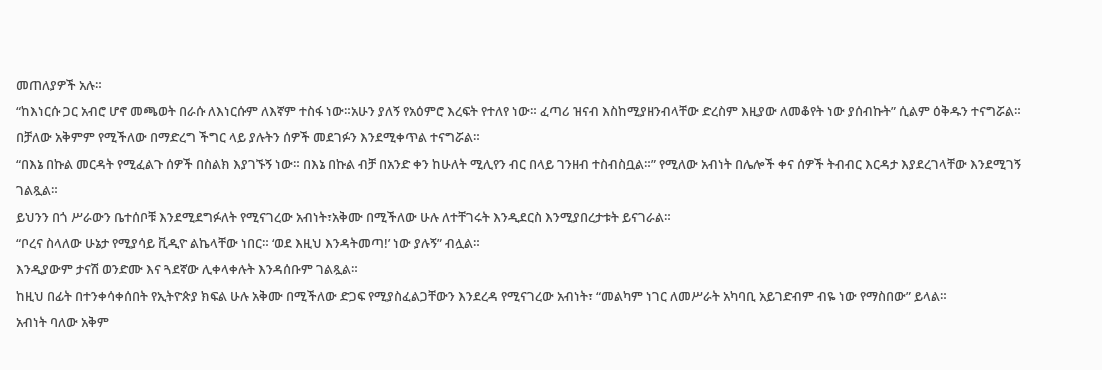መጠለያዎች አሉ።
“ከእነርሱ ጋር አብሮ ሆኖ መጫወት በራሱ ለእነርሱም ለእኛም ተስፋ ነው።አሁን ያለኝ የአዕምሮ እረፍት የተለየ ነው። ፈጣሪ ዝናብ እስከሚያዘንብላቸው ድረስም እዚያው ለመቆየት ነው ያሰብኩት” ሲልም ዕቅዱን ተናግሯል።
በቻለው አቅምም የሚችለው በማድረግ ችግር ላይ ያሉትን ሰዎች መደገፉን እንደሚቀጥል ተናግሯል።
“በእኔ በኩል መርዳት የሚፈልጉ ሰዎች በስልክ እያገኙኝ ነው። በእኔ በኩል ብቻ በአንድ ቀን ከሁለት ሚሊየን ብር በላይ ገንዘብ ተስብስቧል።” የሚለው አብነት በሌሎች ቀና ሰዎች ትብብር እርዳታ እያደረገላቸው እንደሚገኝ ገልጿል።
ይህንን በጎ ሥራውን ቤተሰቦቹ እንደሚደግፉለት የሚናገረው አብነት፣አቅሙ በሚችለው ሁሉ ለተቸገሩት እንዲደርስ እንሚያበረታቱት ይናገራል።
“ቦረና ስላለው ሁኔታ የሚያሳይ ቪዲዮ ልኬላቸው ነበር። ‘ወደ እዚህ እንዳትመጣ!’ ነው ያሉኝ” ብሏል።
እንዲያውም ታናሽ ወንድሙ እና ጓደኛው ሊቀላቀሉት እንዳሰቡም ገልጿል።
ከዚህ በፊት በተንቀሳቀሰበት የኢትዮጵያ ክፍል ሁሉ አቅሙ በሚችለው ድጋፍ የሚያስፈልጋቸውን እንደረዳ የሚናገረው አብነት፣ “መልካም ነገር ለመሥራት አካባቢ አይገድብም ብዬ ነው የማስበው” ይላል።
አብነት ባለው አቅም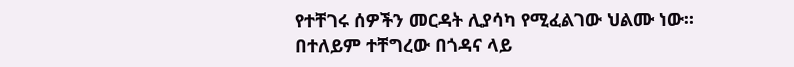የተቸገሩ ሰዎችን መርዳት ሊያሳካ የሚፈልገው ህልሙ ነው።
በተለይም ተቸግረው በጎዳና ላይ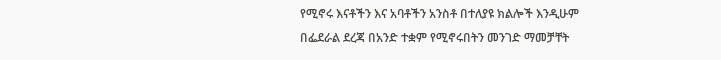የሚኖሩ እናቶችን እና አባቶችን አንስቶ በተለያዩ ክልሎች እንዲሁም በፌደራል ደረጃ በአንድ ተቋም የሚኖሩበትን መንገድ ማመቻቸት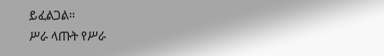ይፈልጋል።
ሥራ ላጡት የሥራ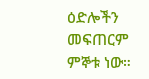ዕድሎችን መፍጠርም ምኞቱ ነው።